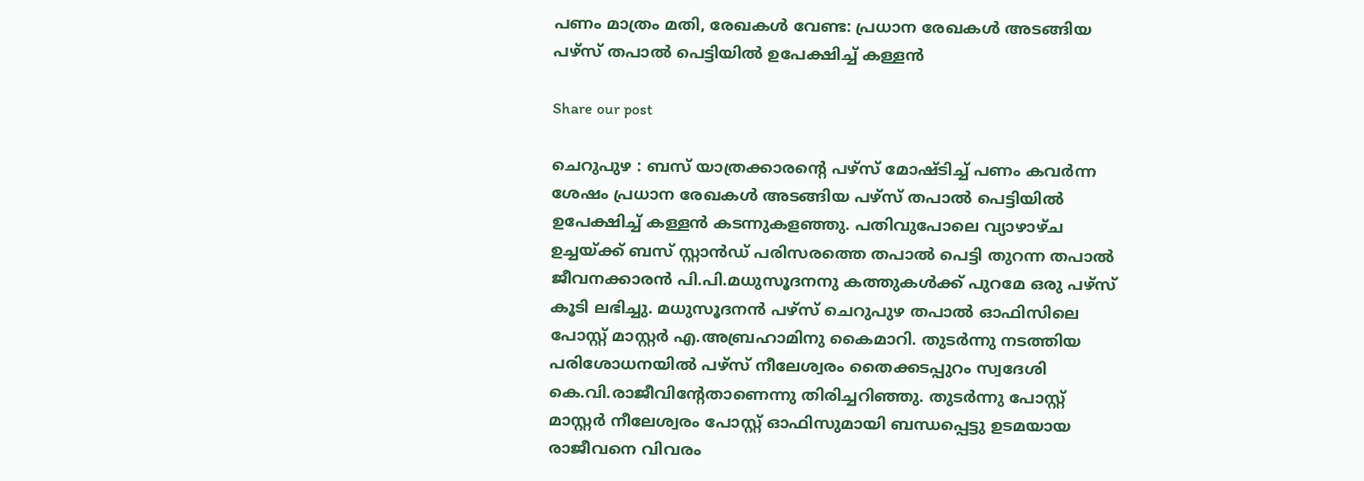പണം മാത്രം മതി, രേഖകൾ വേണ്ട: പ്രധാന രേഖകൾ അടങ്ങിയ പഴ്‌സ് തപാൽ പെട്ടിയിൽ ഉപേക്ഷിച്ച് കള്ളൻ

Share our post

ചെറുപുഴ : ബസ് യാത്രക്കാരന്റെ പഴ്സ് മോഷ്ടിച്ച് പണം കവർന്ന ശേഷം പ്രധാന രേഖകൾ അടങ്ങിയ പഴ്‌സ് തപാൽ പെട്ടിയിൽ ഉപേക്ഷിച്ച് കള്ളൻ കടന്നുകളഞ്ഞു. പതിവുപോലെ വ്യാഴാഴ്ച ഉച്ചയ്ക്ക് ബസ് സ്റ്റാൻഡ് പരിസരത്തെ തപാൽ പെട്ടി തുറന്ന തപാൽ ജീവനക്കാരൻ പി.പി.മധുസൂദനനു കത്തുകൾക്ക് പുറമേ ഒരു പഴ്‌സ് കൂടി ലഭിച്ചു. മധുസൂദനൻ പഴ്‌സ് ചെറുപുഴ തപാൽ ഓഫിസിലെ പോസ്റ്റ് മാസ്റ്റർ എ.അബ്രഹാമിനു കൈമാറി. തുടർന്നു നടത്തിയ പരിശോധനയിൽ പഴ്‌സ് നീലേശ്വരം തൈക്കടപ്പുറം സ്വദേശി കെ.വി.രാജീവിന്റേതാണെന്നു തിരിച്ചറിഞ്ഞു. തുടർന്നു പോസ്റ്റ് മാസ്റ്റർ നീലേശ്വരം പോസ്റ്റ് ഓഫിസുമായി ബന്ധപ്പെട്ടു ഉടമയായ രാജീവനെ വിവരം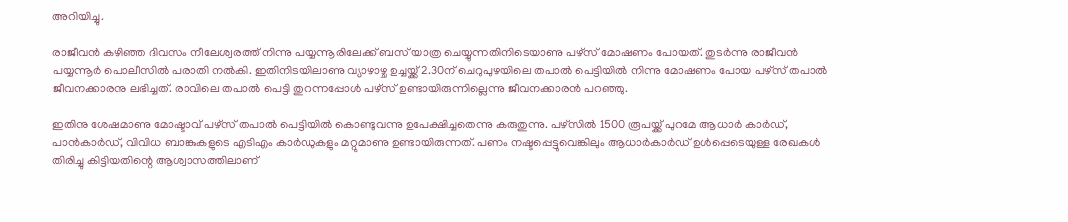അറിയിച്ചു.

രാജീവൻ കഴിഞ്ഞ ദിവസം നീലേശ്വരത്ത് നിന്നു പയ്യന്നൂരിലേക്ക് ബസ് യാത്ര ചെയ്യുന്നതിനിടെയാണു പഴ്സ് മോഷണം പോയത്. തുടർന്നു രാജീവൻ പയ്യന്നൂർ പൊലീസിൽ പരാതി നൽകി. ഇതിനിടയിലാണു വ്യാഴാഴ്ച ഉച്ചയ്ക്ക് 2.30ന് ചെറുപുഴയിലെ തപാൽ പെട്ടിയിൽ നിന്നു മോഷണം പോയ പഴ്‌സ് തപാൽ ജീവനക്കാരനു ലഭിച്ചത്. രാവിലെ തപാൽ പെട്ടി തുറന്നപ്പോൾ പഴ്സ് ഉണ്ടായിരുന്നില്ലെന്നു ജീവനക്കാരൻ പറഞ്ഞു.

ഇതിനു ശേഷമാണു മോഷ്ടാവ് പഴ്സ് തപാൽ പെട്ടിയിൽ കൊണ്ടുവന്നു ഉപേക്ഷിച്ചതെന്നു കരുതുന്നു. പഴ്‌സിൽ 1500 രൂപയ്ക്ക് പുറമേ ആധാർ കാർഡ്, പാൻകാർഡ്, വിവിധ ബാങ്കുകളുടെ എടിഎം കാർഡുകളും മറ്റുമാണു ഉണ്ടായിരുന്നത്. പണം നഷ്ടപ്പെട്ടുവെങ്കിലും ആധാർകാർഡ് ഉൾപ്പെടെയുള്ള രേഖകൾ തിരിച്ചു കിട്ടിയതിന്റെ ആശ്വാസത്തിലാണ്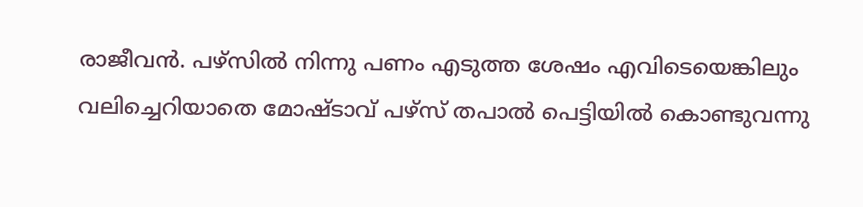രാജീവൻ. പഴ്സിൽ നിന്നു പണം എടുത്ത ശേഷം എവിടെയെങ്കിലും വലിച്ചെറിയാതെ മോഷ്ടാവ് പഴ്സ് തപാൽ പെട്ടിയിൽ കൊണ്ടുവന്നു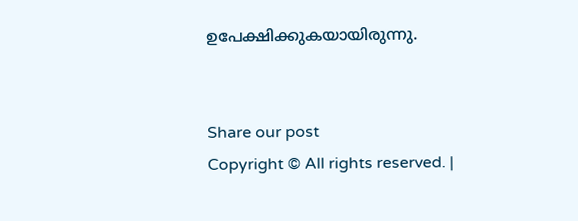ഉപേക്ഷിക്കുകയായിരുന്നു.


Share our post
Copyright © All rights reserved. |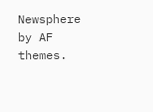Newsphere by AF themes.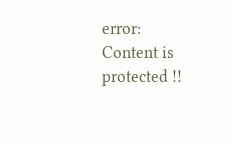error: Content is protected !!